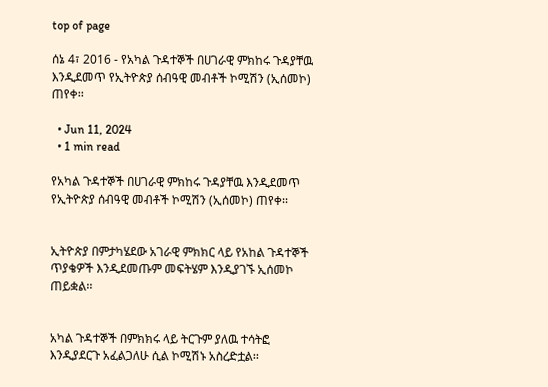top of page

ሰኔ 4፣ 2016 - የአካል ጉዳተኞች በሀገራዊ ምክከሩ ጉዳያቸዉ እንዲደመጥ የኢትዮጵያ ሰብዓዊ መብቶች ኮሚሽን (ኢሰመኮ) ጠየቀ፡፡

  • Jun 11, 2024
  • 1 min read

የአካል ጉዳተኞች በሀገራዊ ምክከሩ ጉዳያቸዉ እንዲደመጥ የኢትዮጵያ ሰብዓዊ መብቶች ኮሚሽን (ኢሰመኮ) ጠየቀ፡፡


ኢትዮጵያ በምታካሄደው አገራዊ ምክክር ላይ የአከል ጉዳተኞች ጥያቄዎች እንዲደመጡም መፍትሄም እንዲያገኙ ኢሰመኮ ጠይቋል፡፡


አካል ጉዳተኞች በምክክሩ ላይ ትርጉም ያለዉ ተሳትፎ እንዲያደርጉ አፈልጋለሁ ሲል ኮሚሽኑ አስረድቷል፡፡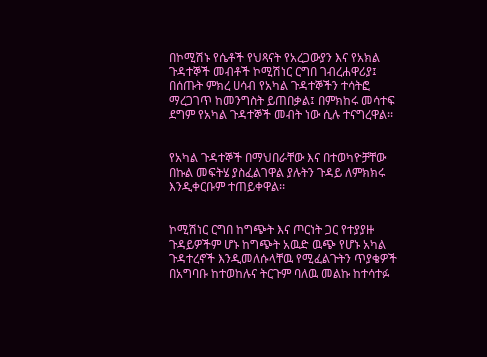በኮሚሽኑ የሴቶች የህጻናት የአረጋውያን እና የአክል ጉዳተኞች መብቶች ኮሚሽነር ርግበ ገብረሐዋሪያ፤ በሰጡት ምክረ ሀሳብ የአካል ጉዳተኞችን ተሳትፎ ማረጋገጥ ከመንግስት ይጠበቃል፤ በምክከሩ መሳተፍ ደግም የአካል ጉዳተኞች መብት ነው ሲሉ ተናግረዋል፡፡


የአካል ጉዳተኞች በማህበራቸው እና በተወካዮቻቸው በኩል መፍትሄ ያስፈልገዋል ያሉትን ጉዳይ ለምክክሩ እንዲቀርቡም ተጠይቀዋል፡፡


ኮሚሽነር ርግበ ከግጭት እና ጦርነት ጋር የተያያዙ ጉዳይዎችም ሆኑ ከግጭት አዉድ ዉጭ የሆኑ አካል ጉዳተረኖች እንዲመለሱላቸዉ የሚፈልጉትን ጥያቄዎች በአግባቡ ከተወከሉና ትርጉም ባለዉ መልኩ ከተሳተፉ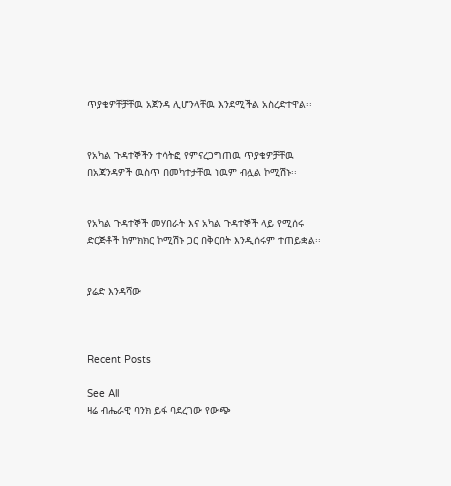ጥያቄዎቸቻቸዉ አጀንዳ ሊሆንላቸዉ እንደሚችል አስረድተዋል፡፡


የአካል ጉዳተኞችን ተሳትፎ የምናረጋግጠዉ ጥያቄዎቻቸዉ በአጃንዳዎች ዉስጥ በመካተታቸዉ ነዉም ብሏል ኮሚሽኑ፡፡


የአካል ጉዳተኞች መሃበራት እና አካል ጉዳተኞች ላይ የሚሰሩ ድርጅቶች ከምክክር ኮሚሽኑ ጋር በቅርበት እንዲሰሩም ተጠይቋል፡፡


ያሬድ እንዳሻው



Recent Posts

See All
ዛሬ ብሔራዊ ባንክ ይፋ ባደረገው የውጭ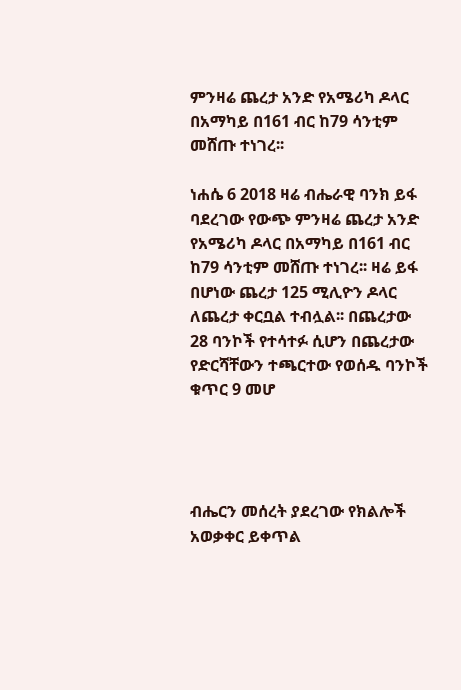ምንዛሬ ጨረታ አንድ የአሜሪካ ዶላር በአማካይ በ161 ብር ከ79 ሳንቲም መሸጡ ተነገረ፡፡

ነሐሴ 6 2018 ዛሬ ብሔራዊ ባንክ ይፋ ባደረገው የውጭ ምንዛሬ ጨረታ አንድ የአሜሪካ ዶላር በአማካይ በ161 ብር ከ79 ሳንቲም መሸጡ ተነገረ፡፡ ዛሬ ይፋ በሆነው ጨረታ 125 ሚሊዮን ዶላር ለጨረታ ቀርቧል ተብሏል፡፡ በጨረታው 28 ባንኮች የተሳተፉ ሲሆን በጨረታው የድርሻቸውን ተጫርተው የወሰዱ ባንኮች ቁጥር 9 መሆ




ብሔርን መሰረት ያደረገው የክልሎች አወቃቀር ይቀጥል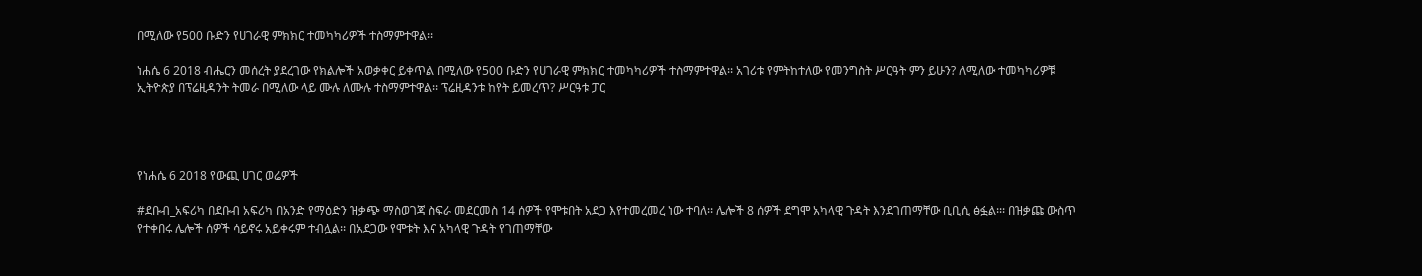በሚለው የ500 ቡድን የሀገራዊ ምክክር ተመካካሪዎች ተስማምተዋል፡፡

ነሐሴ 6 2018 ብሔርን መሰረት ያደረገው የክልሎች አወቃቀር ይቀጥል በሚለው የ500 ቡድን የሀገራዊ ምክክር ተመካካሪዎች ተስማምተዋል፡፡ አገሪቱ የምትከተለው የመንግስት ሥርዓት ምን ይሁን? ለሚለው ተመካካሪዎቹ ኢትዮጵያ በፕሬዚዳንት ትመራ በሚለው ላይ ሙሉ ለሙሉ ተስማምተዋል፡፡ ፕሬዚዳንቱ ከየት ይመረጥ? ሥርዓቱ ፓር




የነሐሴ 6 2018 የውጪ ሀገር ወሬዎች

#ደቡብ_አፍሪካ በደቡብ አፍሪካ በአንድ የማዕድን ዝቃጭ ማስወገጃ ስፍራ መደርመስ 14 ሰዎች የሞቱበት አደጋ እየተመረመረ ነው ተባለ፡፡ ሌሎች 8 ሰዎች ደግሞ አካላዊ ጉዳት እንደገጠማቸው ቢቢሲ ፅፏል፡፡፡ በዝቃጩ ውስጥ የተቀበሩ ሌሎች ሰዎች ሳይኖሩ አይቀሩም ተብሏል፡፡ በአደጋው የሞቱት እና አካላዊ ጉዳት የገጠማቸው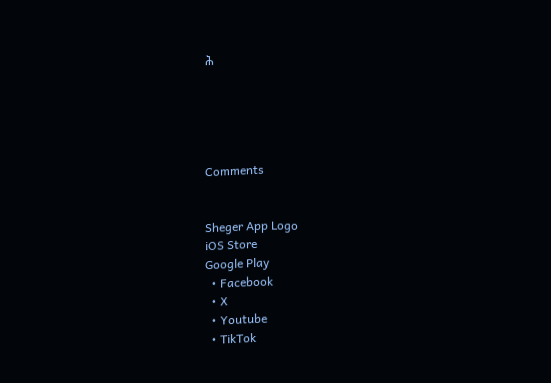ሕ





Comments


Sheger App Logo
iOS Store
Google Play
  • Facebook
  • X
  • Youtube
  • TikTok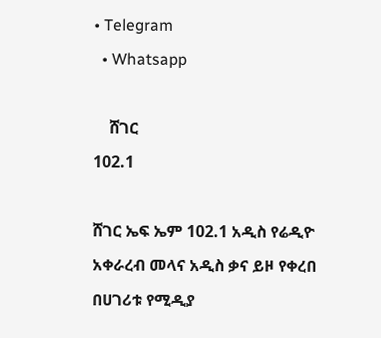• Telegram
  • Whatsapp

    ሸገር
102.1

ሸገር ኤፍ ኤም 102.1 አዲስ የሬዲዮ አቀራረብ መላና አዲስ ቃና ይዞ የቀረበ በሀገሪቱ የሚዲያ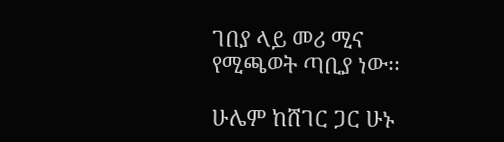ገበያ ላይ መሪ ሚና የሚጫወት ጣቢያ ነው፡፡

ሁሌም ከሸገር ጋር ሁኑ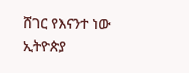ሸገር የእናንተ ነው
ኢትዮጵያ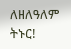ለዘለዓለም ትኑር!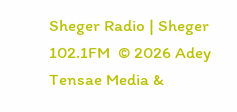Sheger Radio | Sheger 102.1FM  © 2026 Adey Tensae Media &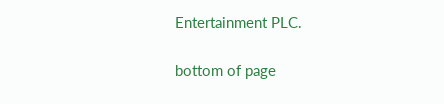Entertainment PLC.

bottom of page